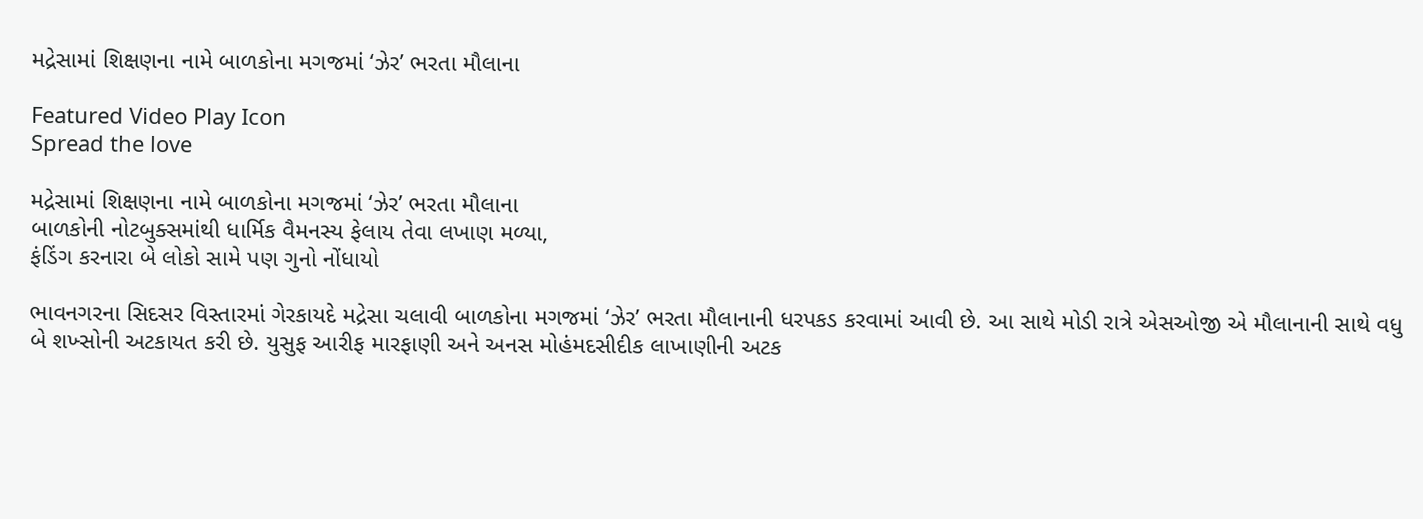મદ્રેસામાં શિક્ષણના નામે બાળકોના મગજમાં ‘ઝેર’ ભરતા મૌલાના

Featured Video Play Icon
Spread the love

મદ્રેસામાં શિક્ષણના નામે બાળકોના મગજમાં ‘ઝેર’ ભરતા મૌલાના
બાળકોની નોટબુક્સમાંથી ધાર્મિક વૈમનસ્ય ફેલાય તેવા લખાણ મળ્યા,
ફંડિંગ કરનારા બે લોકો સામે પણ ગુનો નોંધાયો

ભાવનગરના સિદસર વિસ્તારમાં ગેરકાયદે મદ્રેસા ચલાવી બાળકોના મગજમાં ‘ઝેર’ ભરતા મૌલાનાની ધરપકડ કરવામાં આવી છે. આ સાથે મોડી રાત્રે એસઓજી એ મૌલાનાની સાથે વધુ બે શખ્સોની અટકાયત કરી છે. યુસુફ આરીફ મારફાણી અને અનસ મોહંમદસીદીક લાખાણીની અટક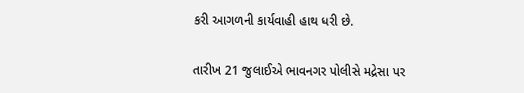કરી આગળની કાર્યવાહી હાથ ધરી છે.

તારીખ 21 જુલાઈએ ભાવનગર પોલીસે મદ્રેસા પર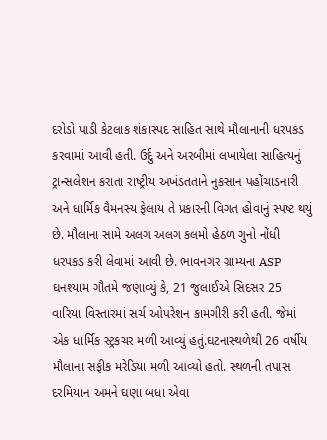દરોડો પાડી કેટલાક શંકાસ્પદ સાહિત સાથે મૌલાનાની ધરપકડ કરવામાં આવી હતી. ઉર્દુ અને અરબીમાં લખાયેલા સાહિત્યનું ટ્રાન્સલેશન કરાતા રાષ્ટ્રીય અખંડતતાને નુકસાન પહોંચાડનારી અને ધાર્મિક વૈમનસ્ય ફેલાય તે પ્રકારની વિગત હોવાનું સ્પષ્ટ થયું છે. મૌલાના સામે અલગ અલગ કલમો હેઠળ ગુનો નોંધી ધરપકડ કરી લેવામાં આવી છે. ભાવનગર ગ્રામ્યના ASP ઘનશ્યામ ગૌતમે જણાવ્યું કે, 21 જુલાઈએ સિદસર 25 વારિયા વિસ્તારમાં સર્ચ ઓપરેશન કામગીરી કરી હતી. જેમાં એક ધાર્મિક સ્ટ્રકચર મળી આવ્યું હતું.ઘટનાસ્થળેથી 26 વર્ષીય મૌલાના સફીક મરેડિયા મળી આવ્યો હતો. સ્થળની તપાસ દરમિયાન અમને ઘણા બધા એવા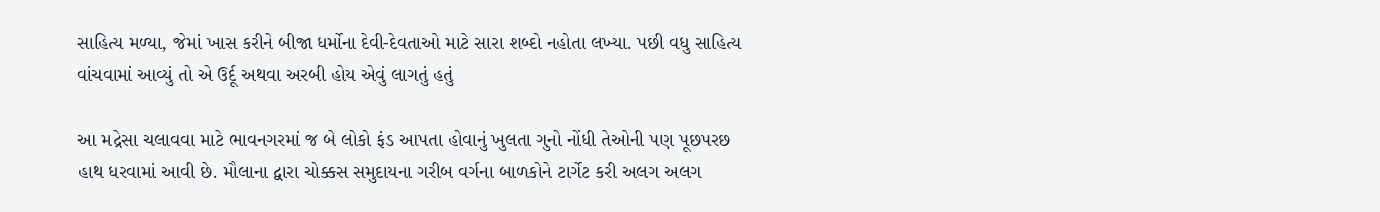સાહિત્ય મળ્યા, જેમાં ખાસ કરીને બીજા ધર્મોના દેવી-દેવતાઓ માટે સારા શબ્દો નહોતા લખ્યા. પછી વધુ સાહિત્ય વાંચવામાં આવ્યું તો એ ઉર્દૂ અથવા અરબી હોય એવું લાગતું હતું

આ મદ્રેસા ચલાવવા માટે ભાવનગરમાં જ બે લોકો ફંડ આપતા હોવાનું ખુલતા ગુનો નોંધી તેઓની પણ પૂછપરછ હાથ ધરવામાં આવી છે. મૌલાના દ્વારા ચોક્કસ સમુદાયના ગરીબ વર્ગના બાળકોને ટાર્ગેટ કરી અલગ અલગ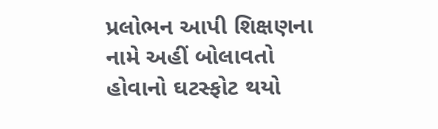પ્રલોભન આપી શિક્ષણના નામે અહીં બોલાવતો હોવાનો ઘટસ્ફોટ થયો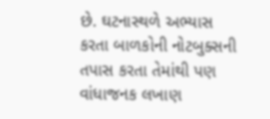છે. ઘટનાસ્થળે અભ્યાસ કરતા બાળકોની નોટબુક્સની તપાસ કરતા તેમાંથી પણ વાંધાજનક લખાણ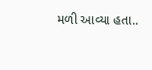મળી આવ્યા હતા..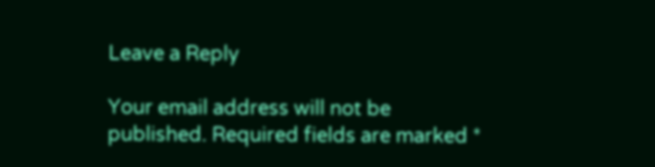Leave a Reply

Your email address will not be published. Required fields are marked *